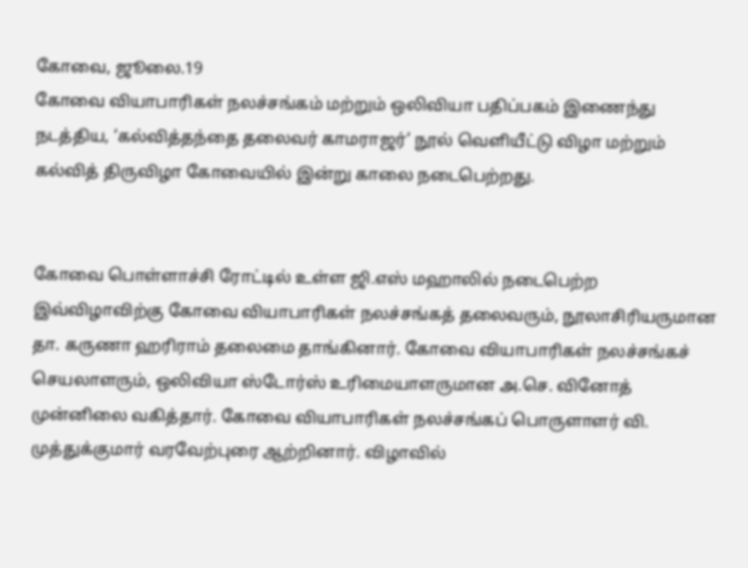கோவை, ஜூலை.19
கோவை வியாபாரிகள் நலச்சங்கம் மற்றும் ஒலிவியா பதிப்பகம் இணைந்து நடத்திய, ‘கல்வித்தந்தை தலைவர் காமராஜர்’ நூல் வெளியீட்டு விழா மற்றும் கல்வித் திருவிழா கோவையில் இன்று காலை நடைபெற்றது.


கோவை பொள்ளாச்சி ரோட்டில் உள்ள ஜி.எஸ் மஹாலில் நடைபெற்ற இவ்விழாவிற்கு கோவை வியாபாரிகள் நலச்சங்கத் தலைவரும், நூலாசிரியருமான தா. கருணா ஹரிராம் தலைமை தாங்கினார். கோவை வியாபாரிகள் நலச்சங்கச் செயலாளரும், ஒலிவியா ஸ்டோர்ஸ் உரிமையாளருமான அ.செ. வினோத் முன்னிலை வகித்தார். கோவை வியாபாரிகள் நலச்சங்கப் பொருளாளர் வி. முத்துக்குமார் வரவேற்புரை ஆற்றினார். விழாவில்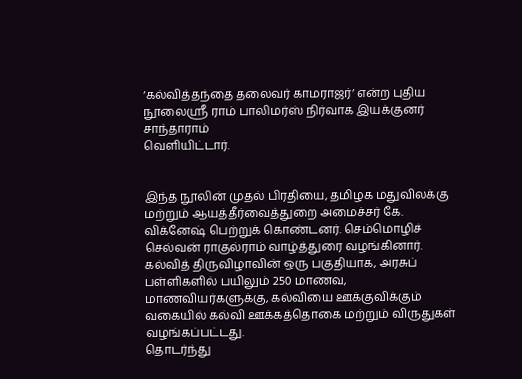‘கல்வித்தந்தை தலைவர் காமராஜர்’ என்ற புதிய நூலைஸ்ரீ ராம் பாலிமர்ஸ் நிர்வாக இயக்குனர் சாந்தாராம்
வெளியிட்டார்.


இந்த நூலின் முதல் பிரதியை, தமிழக மதுவிலக்கு மற்றும் ஆயத்தீர்வைத்துறை அமைச்சர் கே. விக்னேஷ் பெற்றுக் கொண்டனர். செம்மொழிச் செல்வன் ராகுல்ராம் வாழ்த்துரை வழங்கினார்.
கல்வித் திருவிழாவின் ஒரு பகுதியாக, அரசுப் பள்ளிகளில் பயிலும் 250 மாணவ, மாணவியர்களுக்கு, கல்வியை ஊக்குவிக்கும் வகையில் கல்வி ஊக்கத்தொகை மற்றும் விருதுகள் வழங்கப்பட்டது.
தொடர்ந்து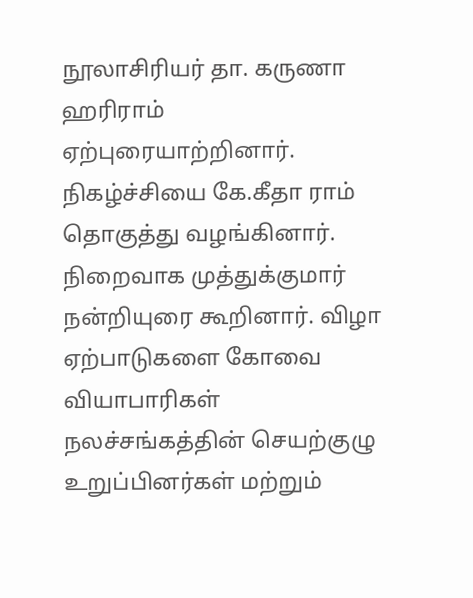நூலாசிரியர் தா. கருணா ஹரிராம் ஏற்புரையாற்றினார். நிகழ்ச்சியை கே.கீதா ராம் தொகுத்து வழங்கினார். நிறைவாக முத்துக்குமார் நன்றியுரை கூறினார். விழா ஏற்பாடுகளை கோவை வியாபாரிகள் நலச்சங்கத்தின் செயற்குழு உறுப்பினர்கள் மற்றும்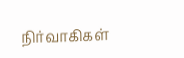நிர்வாகிகள்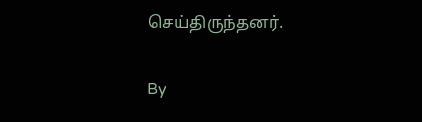செய்திருந்தனர்.

By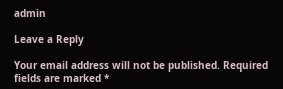admin

Leave a Reply

Your email address will not be published. Required fields are marked *